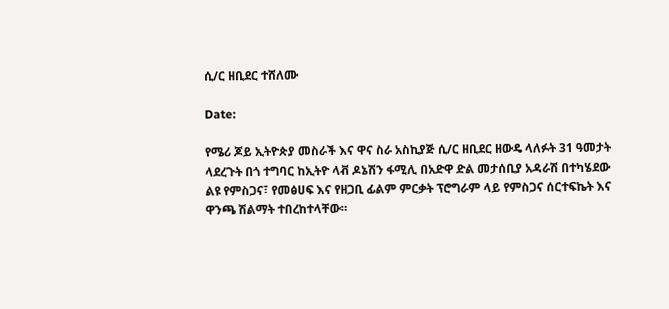ሲ/ር ዘቢደር ተሸለሙ

Date:

የሜሪ ጆይ ኢትዮጵያ መስራች እና ዋና ስራ አስኪያጅ ሲ/ር ዘቢደር ዘውዴ ላለፉት 31 ዓመታት ላደረጉት በጎ ተግባር ከኢትዮ ላቭ ዶኔሽን ፋሚሊ በአድዋ ድል መታሰቢያ አዳራሽ በተካሄደው ልዩ የምስጋና፣ የመፅሀፍ እና የዘጋቢ ፊልም ምርቃት ፕሮግራም ላይ የምስጋና ሰርተፍኬት እና ዋንጫ ሽልማት ተበረከተላቸው።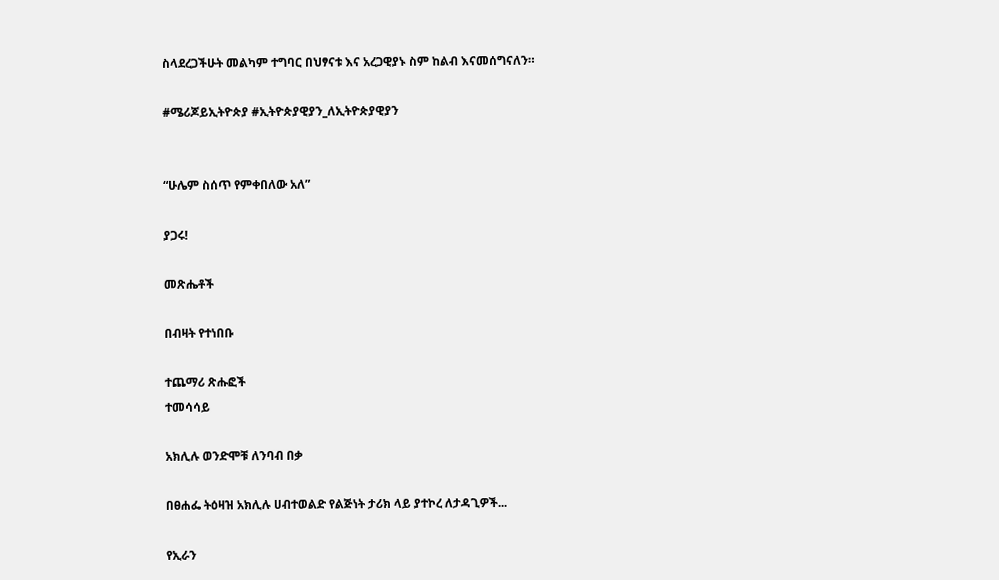ስላደረጋችሁት መልካም ተግባር በህፃናቱ እና አረጋዊያኑ ስም ከልብ እናመሰግናለን።

#ሜሪጆይኢትዮጵያ #ኢትዮጵያዊያን_ለኢትዮጵያዊያን


“ሁሌም ስሰጥ የምቀበለው አለ”

ያጋሩ!

መጽሔቶች

በብዛት የተነበቡ

ተጨማሪ ጽሑፎች
ተመሳሳይ

አክሊሉ ወንድሞቹ ለንባብ በቃ

በፀሐፌ ትዕዛዝ አክሊሉ ሀብተወልድ የልጅነት ታሪክ ላይ ያተኮረ ለታዳጊዎች...

የኢራን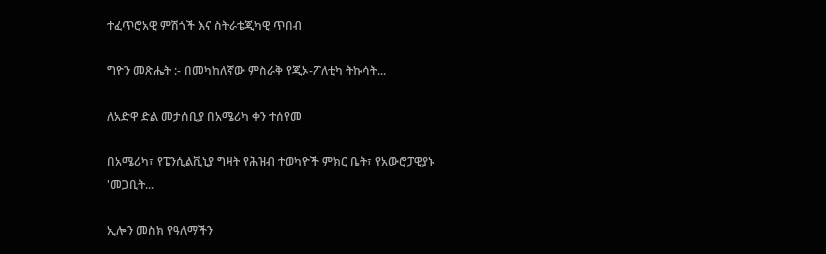ተፈጥሮአዊ ምሽጎች እና ስትራቴጂካዊ ጥበብ

ግዮን መጽሔት :- በመካከለኛው ምስራቅ የጂኦ-ፖለቲካ ትኩሳት...

ለአድዋ ድል መታሰቢያ በአሜሪካ ቀን ተሰየመ

በአሜሪካ፣ የፔንሲልቪኒያ ግዛት የሕዝብ ተወካዮች ምክር ቤት፣ የአውሮፓዊያኑ 'መጋቢት...

ኢሎን መስክ የዓለማችን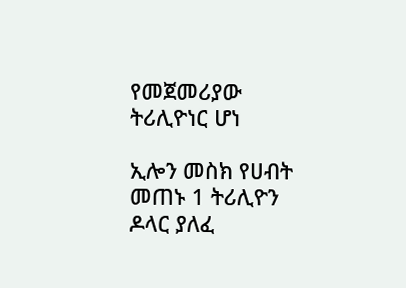የመጀመሪያው ትሪሊዮነር ሆነ

ኢሎን መስክ የሀብት መጠኑ 1 ትሪሊዮን ዶላር ያለፈ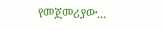የመጀመሪያው...